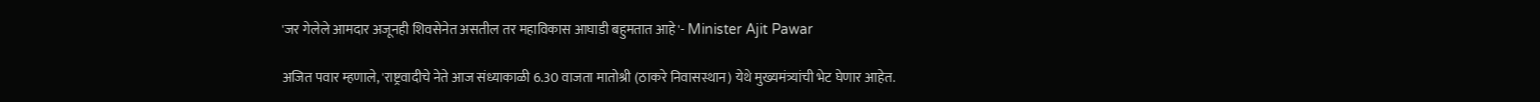'जर गेलेले आमदार अजूनही शिवसेनेत असतील तर महाविकास आघाडी बहुमतात आहे'- Minister Ajit Pawar

अजित पवार म्हणाले, 'राष्ट्रवादीचे नेते आज संध्याकाळी 6.30 वाजता मातोश्री (ठाकरे निवासस्थान) येथे मुख्यमंत्र्यांची भेट घेणार आहेत.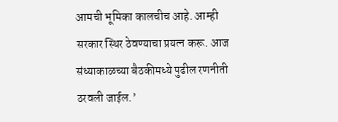आमची भूमिका कालचीच आहे. आम्ही सरकार स्थिर ठेवण्याचा प्रयत्न करू. आज संध्याकाळच्या बैठकीमध्ये पुढील रणनीती ठरवली जाईल.’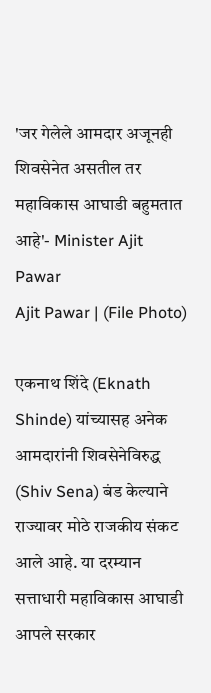'जर गेलेले आमदार अजूनही शिवसेनेत असतील तर महाविकास आघाडी बहुमतात आहे'- Minister Ajit Pawar
Ajit Pawar | (File Photo)

एकनाथ शिंदे (Eknath Shinde) यांच्यासह अनेक आमदारांनी शिवसेनेविरुद्ध (Shiv Sena) बंड केल्याने राज्यावर मोठे राजकीय संकट आले आहे. या दरम्यान सत्ताधारी महाविकास आघाडी आपले सरकार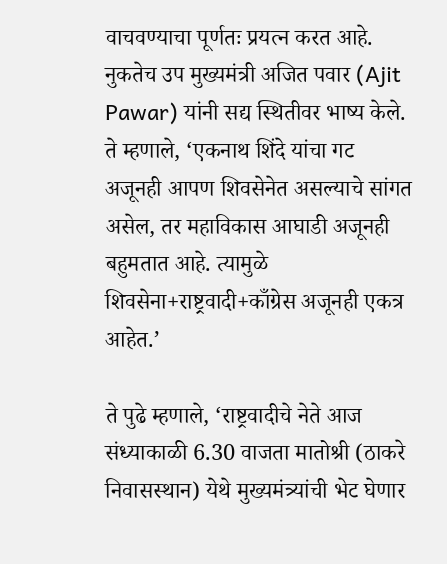वाचवण्याचा पूर्णतः प्रयत्न करत आहे. नुकतेच उप मुख्यमंत्री अजित पवार (Ajit Pawar) यांनी सद्य स्थितीवर भाष्य केले. ते म्हणाले, ‘एकनाथ शिंदे यांचा गट अजूनही आपण शिवसेनेत असल्याचे सांगत असेल, तर महाविकास आघाडी अजूनही बहुमतात आहे. त्यामुळे शिवसेना+राष्ट्रवादी+काँग्रेस अजूनही एकत्र आहेत.’

ते पुढे म्हणाले, ‘राष्ट्रवादीचे नेते आज संध्याकाळी 6.30 वाजता मातोश्री (ठाकरे निवासस्थान) येथे मुख्यमंत्र्यांची भेट घेणार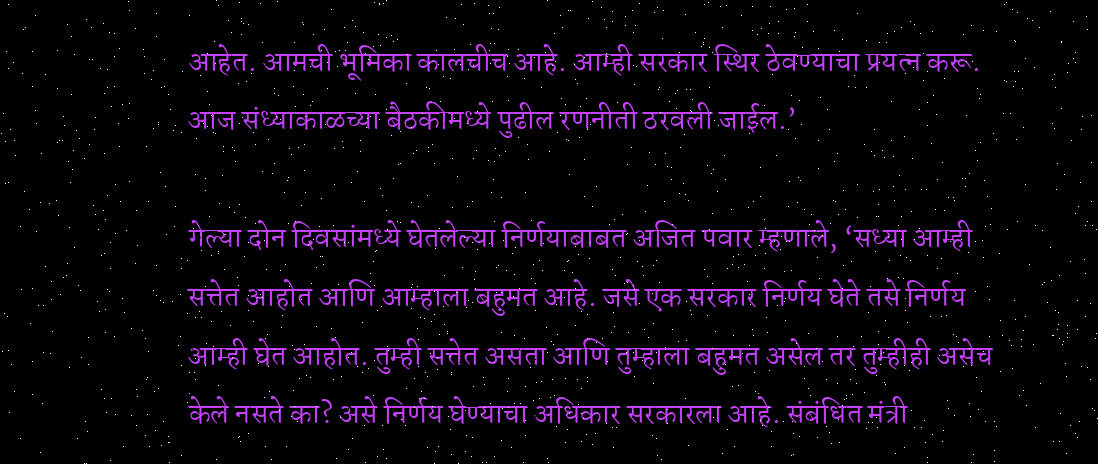आहेत. आमची भूमिका कालचीच आहे. आम्ही सरकार स्थिर ठेवण्याचा प्रयत्न करू. आज संध्याकाळच्या बैठकीमध्ये पुढील रणनीती ठरवली जाईल.’

गेल्या दोन दिवसांमध्ये घेतलेल्या निर्णयाबाबत अजित पवार म्हणाले, ‘सध्या आम्ही सत्तेत आहोत आणि आम्हाला बहुमत आहे. जसे एक सरकार निर्णय घेते तसे निर्णय आम्ही घेत आहोत. तुम्ही सत्तेत असता आणि तुम्हाला बहुमत असेल तर तुम्हीही असेच केले नसते का? असे निर्णय घेण्याचा अधिकार सरकारला आहे. संबंधित मंत्री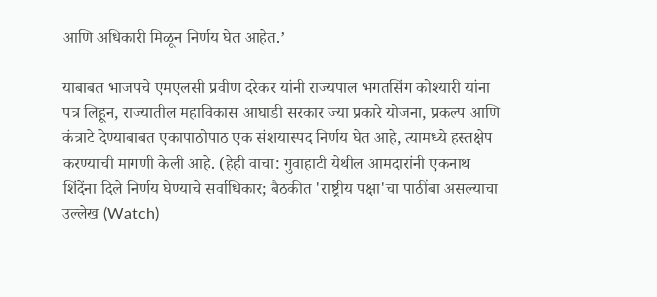आणि अधिकारी मिळून निर्णय घेत आहेत.’

याबाबत भाजपचे एमएलसी प्रवीण दरेकर यांनी राज्यपाल भगतसिंग कोश्यारी यांना पत्र लिहून, राज्यातील महाविकास आघाडी सरकार ज्या प्रकारे योजना, प्रकल्प आणि कंत्राटे देण्याबाबत एकापाठोपाठ एक संशयास्पद निर्णय घेत आहे, त्यामध्ये हस्तक्षेप करण्याची मागणी केली आहे. (हेही वाचा: गुवाहाटी येथील आमदारांनी एकनाथ शिंदेंना दिले निर्णय घेण्याचे सर्वाधिकार; बैठकीत 'राष्ट्रीय पक्षा'चा पाठींबा असल्याचा उल्लेख (Watch)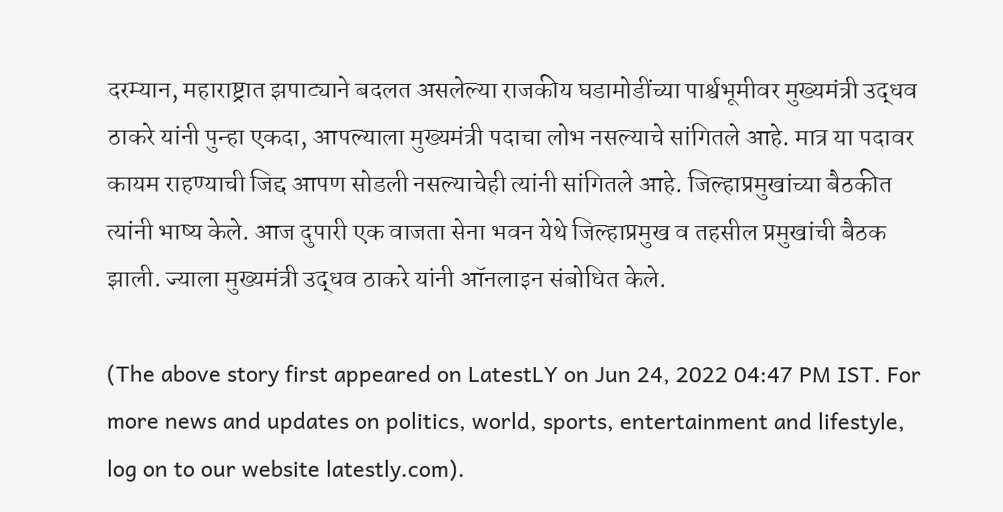दरम्यान, महाराष्ट्रात झपाट्याने बदलत असलेल्या राजकीय घडामोडींच्या पार्श्वभूमीवर मुख्यमंत्री उद्धव ठाकरे यांनी पुन्हा एकदा, आपल्याला मुख्यमंत्री पदाचा लोभ नसल्याचे सांगितले आहे. मात्र या पदावर कायम राहण्याची जिद्द आपण सोडली नसल्याचेही त्यांनी सांगितले आहे. जिल्हाप्रमुखांच्या बैठकीत त्यांनी भाष्य केले. आज दुपारी एक वाजता सेना भवन येथे जिल्हाप्रमुख व तहसील प्रमुखांची बैठक झाली. ज्याला मुख्यमंत्री उद्धव ठाकरे यांनी ऑनलाइन संबोधित केले.

(The above story first appeared on LatestLY on Jun 24, 2022 04:47 PM IST. For more news and updates on politics, world, sports, entertainment and lifestyle, log on to our website latestly.com).